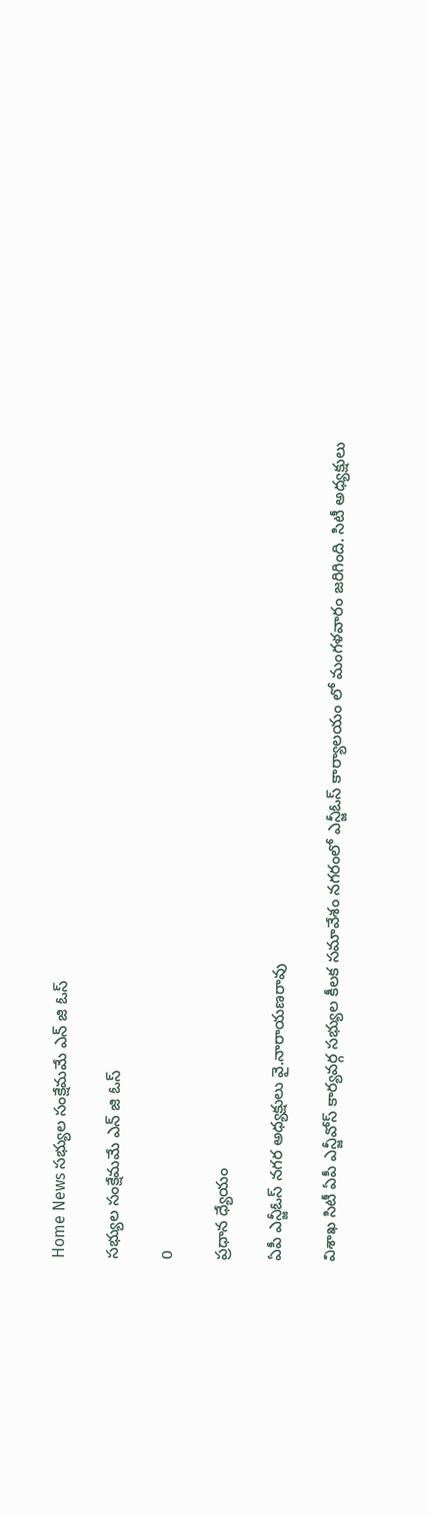Home News సభ్యుల సంక్షేమమే ఎన్ జి ఓస్

సభ్యుల సంక్షేమమే ఎన్ జి ఓస్

0

ప్రధాన ధ్యేయం

ఏపీ ఎన్జీఓస్ నగర అధ్యక్షులు వై.నారాయణరావు

విశాఖ సిటీ ఏపీ ఎన్జీవోస్ కార్యవర్గ సభ్యుల కీలక సమావేశం నగరంలో ఎన్జీఓస్ కార్యాలయం లో మంగళవారం జరిగింది. సిటీ అధ్యక్షులు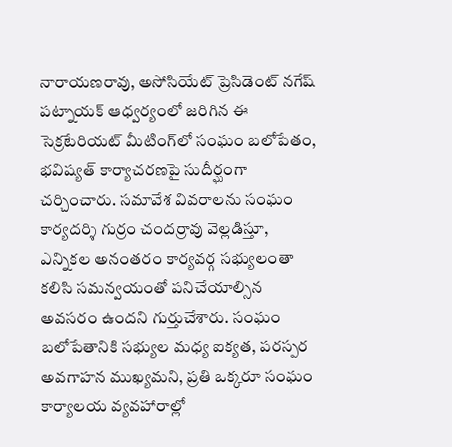నారాయణరావు, అసోసియేట్ ప్రెసిడెంట్ నగేష్ పట్నాయక్ ఆధ్వర్యంలో జరిగిన ఈ సెక్రటేరియట్ మీటింగ్‌లో సంఘం బలోపేతం, భవిష్యత్ కార్యాచరణపై సుదీర్ఘంగా చర్చించారు. సమావేశ వివరాలను సంఘం కార్యదర్శి గుర్రం చందర్రావు వెల్లడిస్తూ, ఎన్నికల అనంతరం కార్యవర్గ సభ్యులంతా కలిసి సమన్వయంతో పనిచేయాల్సిన అవసరం ఉందని గుర్తుచేశారు. సంఘం బలోపేతానికి సభ్యుల మధ్య ఐక్యత, పరస్పర అవగాహన ముఖ్యమని, ప్రతి ఒక్కరూ సంఘం కార్యాలయ వ్యవహారాల్లో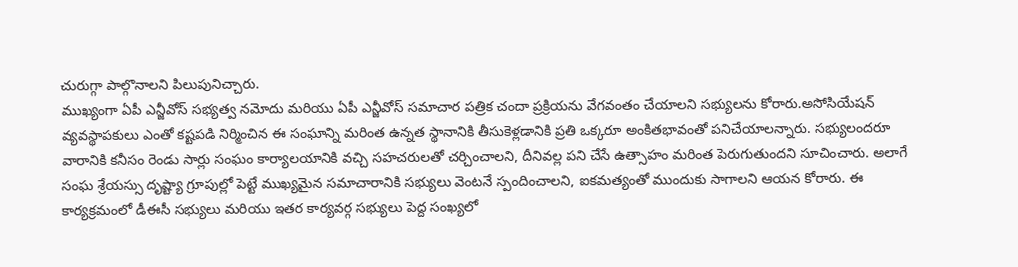చురుగ్గా పాల్గొనాలని పిలుపునిచ్చారు.
ముఖ్యంగా ఏపీ ఎన్జీవోస్ సభ్యత్వ నమోదు మరియు ఏపీ ఎన్జీవోస్ సమాచార పత్రిక చందా ప్రక్రియను వేగవంతం చేయాలని సభ్యులను కోరారు.అసోసియేషన్ వ్యవస్థాపకులు ఎంతో కష్టపడి నిర్మించిన ఈ సంఘాన్ని మరింత ఉన్నత స్థానానికి తీసుకెళ్లడానికి ప్రతి ఒక్కరూ అంకితభావంతో పనిచేయాలన్నారు. సభ్యులందరూ వారానికి కనీసం రెండు సార్లు సంఘం కార్యాలయానికి వచ్చి సహచరులతో చర్చించాలని, దీనివల్ల పని చేసే ఉత్సాహం మరింత పెరుగుతుందని సూచించారు. అలాగే సంఘ శ్రేయస్సు దృష్ట్యా గ్రూపుల్లో పెట్టే ముఖ్యమైన సమాచారానికి సభ్యులు వెంటనే స్పందించాలని, ఐకమత్యంతో ముందుకు సాగాలని ఆయన కోరారు. ఈ కార్యక్రమంలో డీఈసీ సభ్యులు మరియు ఇతర కార్యవర్గ సభ్యులు పెద్ద సంఖ్యలో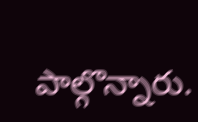పాల్గొన్నారు.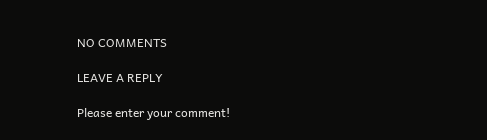NO COMMENTS

LEAVE A REPLY

Please enter your comment!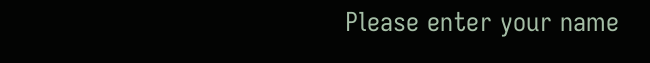Please enter your name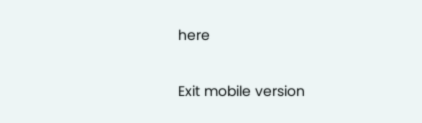here

Exit mobile version